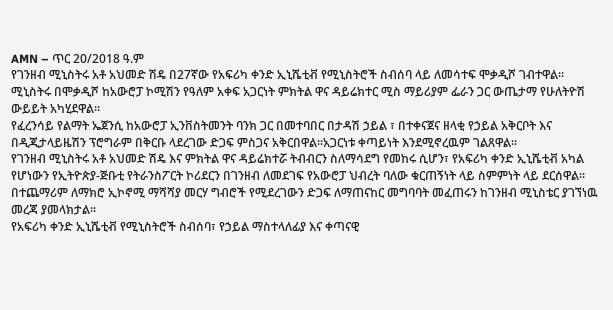AMN – ጥር 20/2018 ዓ.ም
የገንዘብ ሚኒስትሩ አቶ አህመድ ሽዴ በ27ኛው የአፍሪካ ቀንድ ኢኒሼቲቭ የሚኒስትሮች ስብሰባ ላይ ለመሳተፍ ሞቃዲሾ ገብተዋል።
ሚኒስትሩ በሞቃዲሾ ከአውሮፓ ኮሚሽን የዓለም አቀፍ አጋርነት ምክትል ዋና ዳይሬክተር ሚስ ማይሪያም ፌራን ጋር ውጤታማ የሁለትዮሽ ውይይት አካሂደዋል።
የፈረንሳይ የልማት ኤጀንሲ ከአውሮፓ ኢንቨስትመንት ባንክ ጋር በመተባበር በታዳሽ ኃይል ፣ በተቀናጀና ዘላቂ የኃይል አቅርቦት እና በዲጂታላይዜሽን ፕሮግራም በቅርቡ ላደረገው ድጋፍ ምስጋና አቅርበዋል፡፡አጋርነቱ ቀጣይነት እንደሚኖረዉም ገልጸዋል፡፡
የገንዘብ ሚኒስትሩ አቶ አህመድ ሽዴ እና ምክትል ዋና ዳይሬክተሯ ትብብርን ስለማሳደግ የመከሩ ሲሆን፣ የአፍሪካ ቀንድ ኢኒሼቲቭ አካል የሆነውን የኢትዮጵያ-ጅቡቲ የትራንስፖርት ኮሪደርን በገንዘብ ለመደገፍ የአውሮፓ ህብረት ባለው ቁርጠኝነት ላይ ስምምነት ላይ ደርሰዋል።
በተጨማሪም ለማክሮ ኢኮኖሚ ማሻሻያ መርሃ ግብሮች የሚደረገውን ድጋፍ ለማጠናከር መግባባት መፈጠሩን ከገንዘብ ሚኒስቴር ያገኘነዉ መረጃ ያመላክታል፡፡
የአፍሪካ ቀንድ ኢኒሼቲቭ የሚኒስትሮች ስብሰባ፣ የኃይል ማስተላለፊያ እና ቀጣናዊ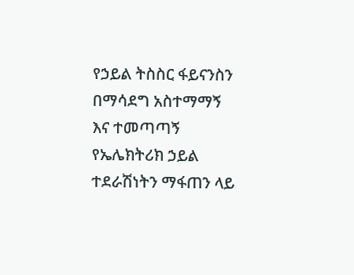የኃይል ትስስር ፋይናንስን በማሳደግ አስተማማኝ እና ተመጣጣኝ የኤሌክትሪክ ኃይል ተደራሽነትን ማፋጠን ላይ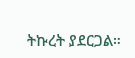ትኩረት ያደርጋል።